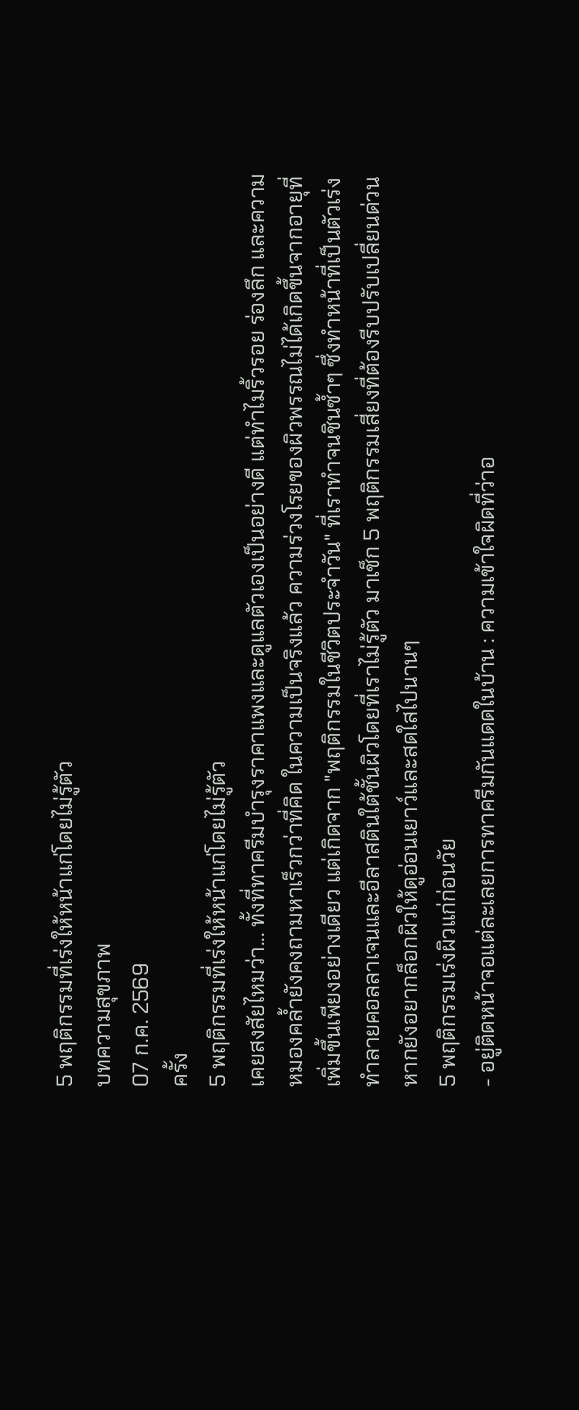5 พฤติกรรมที่เร่งให้หน้าแก่โดยไม่รู้ตัว
บทความสุขภาพ
07 ก.ค. 2569
ครั้ง
5 พฤติกรรมที่เร่งให้หน้าแก่โดยไม่รู้ตัว
เคยสงสัยไหมว่า... ทั้งที่ทาครีมบำรุงราคาแพงและดูแลตัวเองเป็นอย่างดี แต่ทำไมริ้วรอย ร่องลึก และความหมองคล้ำยังคงถามหาเร็วกว่าที่คิด ในความเป็นจริงแล้ว ความร่วงโรยของผิวพรรณไม่ได้เกิดขึ้นจากอายุที่เพิ่มขึ้นเพียงอย่างเดียว แต่เกิดจาก "พฤติกรรมในชีวิตประจำวัน" ที่เราทำจนชินซ้ำๆ ซึ่งทำหน้าที่เป็นตัวเร่งทำลายคอลลาเจนและอีลาสตินใต้ชั้นผิวโดยที่เราไม่รู้ตัว มาเช็ก 5 พฤติกรรมเสี่ยงที่ต้องรีบปรับเปลี่ยนด่วน หากยังอยากล็อกผิวให้ดูอ่อนเยาว์และสดใสไปนานๆ
5 พฤติกรรมเร่งผิวแก่ก่อนวัย
- อยู่ติดหน้าจอแต่ละเลยการทาครีมกันแดดในบ้าน : ความเข้าใจผิดที่ว่าอ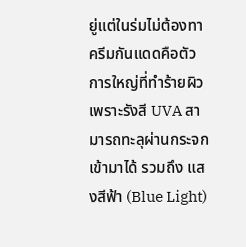ยู่แต่ในร่มไม่ต้องทาครีมกันแดดคือตัวการใหญ่ที่ทำร้ายผิว เพราะรังสี UVA สามารถทะลุผ่านกระจกเข้ามาได้ รวมถึง แสงสีฟ้า (Blue Light)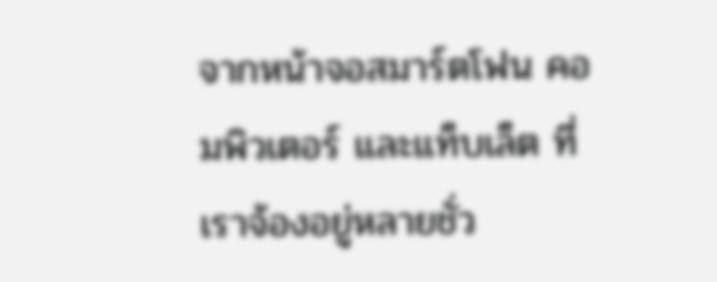จากหน้าจอสมาร์ตโฟน คอมพิวเตอร์ และแท็บเล็ต ที่เราจ้องอยู่หลายชั่ว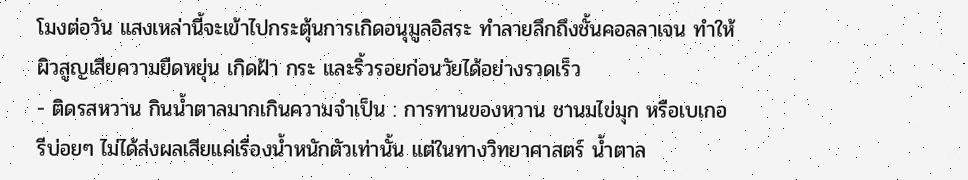โมงต่อวัน แสงเหล่านี้จะเข้าไปกระตุ้นการเกิดอนุมูลอิสระ ทำลายลึกถึงชั้นคอลลาเจน ทำให้ผิวสูญเสียความยืดหยุ่น เกิดฝ้า กระ และริ้วรอยก่อนวัยได้อย่างรวดเร็ว
- ติดรสหวาน กินน้ำตาลมากเกินความจำเป็น : การทานของหวาน ชานมไข่มุก หรือเบเกอรีบ่อยๆ ไม่ได้ส่งผลเสียแค่เรื่องน้ำหนักตัวเท่านั้น แต่ในทางวิทยาศาสตร์ น้ำตาล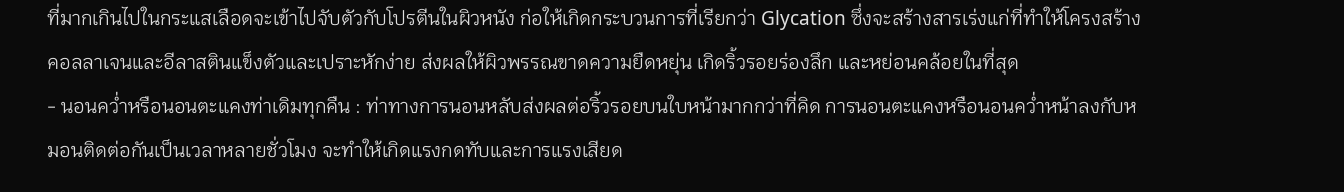ที่มากเกินไปในกระแสเลือดจะเข้าไปจับตัวกับโปรตีนในผิวหนัง ก่อให้เกิดกระบวนการที่เรียกว่า Glycation ซึ่งจะสร้างสารเร่งแก่ที่ทำให้โครงสร้างคอลลาเจนและอีลาสตินแข็งตัวและเปราะหักง่าย ส่งผลให้ผิวพรรณขาดความยืดหยุ่น เกิดริ้วรอยร่องลึก และหย่อนคล้อยในที่สุด
- นอนคว่ำหรือนอนตะแคงท่าเดิมทุกคืน : ท่าทางการนอนหลับส่งผลต่อริ้วรอยบนใบหน้ามากกว่าที่คิด การนอนตะแคงหรือนอนคว่ำหน้าลงกับหมอนติดต่อกันเป็นเวลาหลายชั่วโมง จะทำให้เกิดแรงกดทับและการแรงเสียด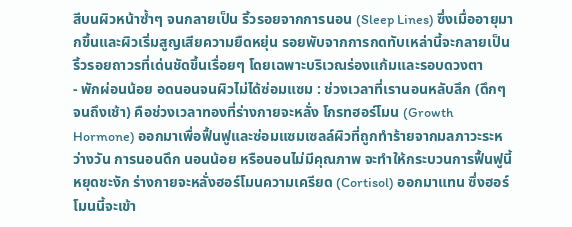สีบนผิวหน้าซ้ำๆ จนกลายเป็น ริ้วรอยจากการนอน (Sleep Lines) ซึ่งเมื่ออายุมากขึ้นและผิวเริ่มสูญเสียความยืดหยุ่น รอยพับจากการกดทับเหล่านี้จะกลายเป็นริ้วรอยถาวรที่เด่นชัดขึ้นเรื่อยๆ โดยเฉพาะบริเวณร่องแก้มและรอบดวงตา
- พักผ่อนน้อย อดนอนจนผิวไม่ได้ซ่อมแซม : ช่วงเวลาที่เรานอนหลับลึก (ดึกๆ จนถึงเช้า) คือช่วงเวลาทองที่ร่างกายจะหลั่ง โกรทฮอร์โมน (Growth Hormone) ออกมาเพื่อฟื้นฟูและซ่อมแซมเซลล์ผิวที่ถูกทำร้ายจากมลภาวะระหว่างวัน การนอนดึก นอนน้อย หรือนอนไม่มีคุณภาพ จะทำให้กระบวนการฟื้นฟูนี้หยุดชะงัก ร่างกายจะหลั่งฮอร์โมนความเครียด (Cortisol) ออกมาแทน ซึ่งฮอร์โมนนี้จะเข้า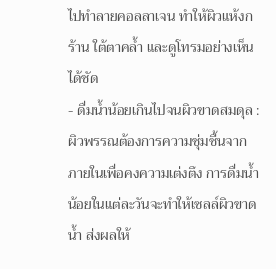ไปทำลายคอลลาเจน ทำให้ผิวแห้งกร้าน ใต้ตาคล้ำ และดูโทรมอย่างเห็นได้ชัด
- ดื่มน้ำน้อยเกินไปจนผิวขาดสมดุล : ผิวพรรณต้องการความชุ่มชื้นจากภายในเพื่อคงความเต่งตึง การดื่มน้ำน้อยในแต่ละวันจะทำให้เซลล์ผิวขาดน้ำ ส่งผลให้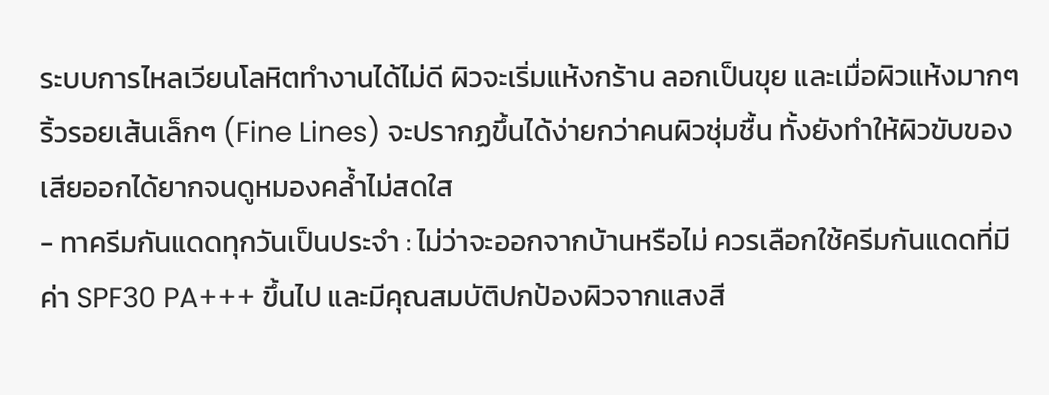ระบบการไหลเวียนโลหิตทำงานได้ไม่ดี ผิวจะเริ่มแห้งกร้าน ลอกเป็นขุย และเมื่อผิวแห้งมากๆ ริ้วรอยเส้นเล็กๆ (Fine Lines) จะปรากฏขึ้นได้ง่ายกว่าคนผิวชุ่มชื้น ทั้งยังทำให้ผิวขับของเสียออกได้ยากจนดูหมองคล้ำไม่สดใส
- ทาครีมกันแดดทุกวันเป็นประจำ : ไม่ว่าจะออกจากบ้านหรือไม่ ควรเลือกใช้ครีมกันแดดที่มีค่า SPF30 PA+++ ขึ้นไป และมีคุณสมบัติปกป้องผิวจากแสงสี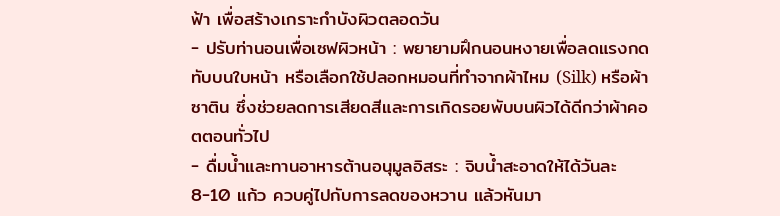ฟ้า เพื่อสร้างเกราะกำบังผิวตลอดวัน
- ปรับท่านอนเพื่อเซฟผิวหน้า : พยายามฝึกนอนหงายเพื่อลดแรงกดทับบนใบหน้า หรือเลือกใช้ปลอกหมอนที่ทำจากผ้าไหม (Silk) หรือผ้าซาติน ซึ่งช่วยลดการเสียดสีและการเกิดรอยพับบนผิวได้ดีกว่าผ้าคอตตอนทั่วไป
- ดื่มน้ำและทานอาหารต้านอนุมูลอิสระ : จิบน้ำสะอาดให้ได้วันละ 8-10 แก้ว ควบคู่ไปกับการลดของหวาน แล้วหันมา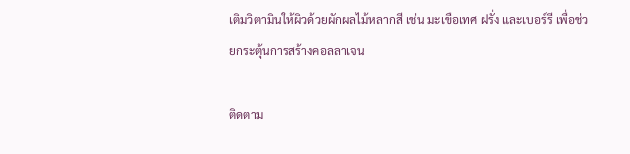เติมวิตามินให้ผิวด้วยผักผลไม้หลากสี เช่น มะเขือเทศ ฝรั่ง และเบอร์รี เพื่อช่วยกระตุ้นการสร้างคอลลาเจน

ติดตาม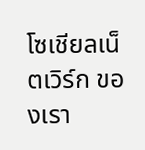โซเชียลเน็ตเวิร์ก ของเรา